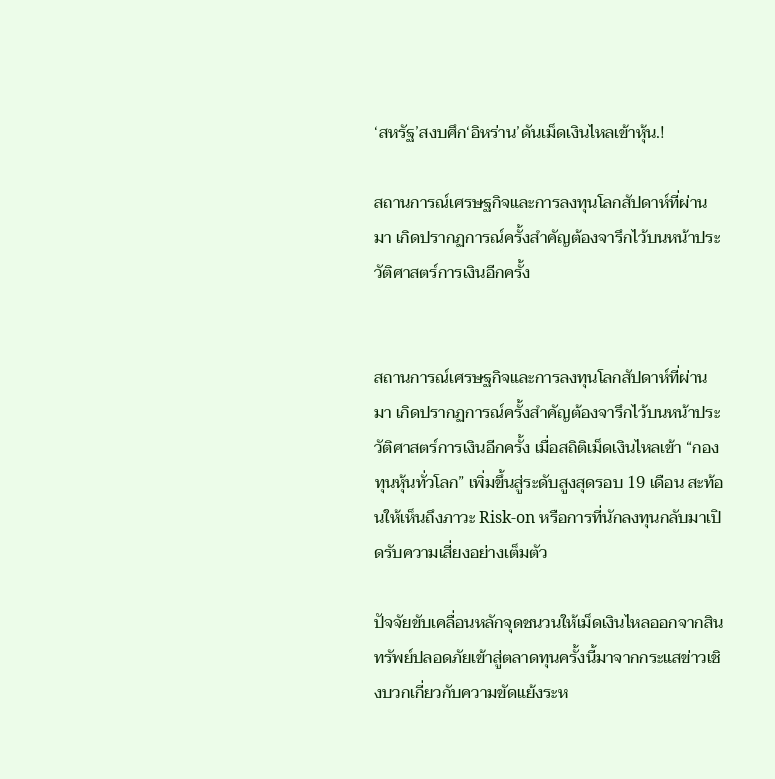‘สหรัฐ’สงบศึก‘อิหร่าน’ดันเม็ดเงินไหลเข้าหุ้น.!

สถานการณ์เศรษฐกิจและการลงทุนโลกสัปดาห์ที่ผ่านมา เกิดปรากฏการณ์ครั้งสำคัญต้องจารึกไว้บนหน้าประวัติศาสตร์การเงินอีกครั้ง


สถานการณ์เศรษฐกิจและการลงทุนโลกสัปดาห์ที่ผ่านมา เกิดปรากฏการณ์ครั้งสำคัญต้องจารึกไว้บนหน้าประวัติศาสตร์การเงินอีกครั้ง เมื่อสถิติเม็ดเงินไหลเข้า “กองทุนหุ้นทั่วโลก” เพิ่มขึ้นสู่ระดับสูงสุดรอบ 19 เดือน สะท้อนให้เห็นถึงภาวะ Risk-on หรือการที่นักลงทุนกลับมาเปิดรับความเสี่ยงอย่างเต็มตัว

ปัจจัยขับเคลื่อนหลักจุดชนวนให้เม็ดเงินไหลออกจากสินทรัพย์ปลอดภัยเข้าสู่ตลาดทุนครั้งนี้มาจากกระแสข่าวเชิงบวกเกี่ยวกับความขัดแย้งระห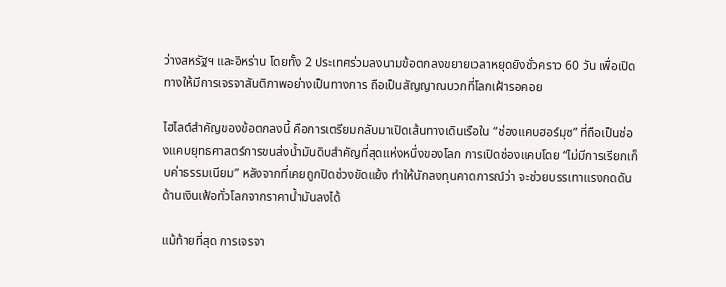ว่างสหรัฐฯ และอิหร่าน โดยทั้ง 2 ประเทศร่วมลงนามข้อตกลงขยายเวลาหยุดยิงชั่วคราว 60 วัน เพื่อเปิดทางให้มีการเจรจาสันติภาพอย่างเป็นทางการ ถือเป็นสัญญาณบวกที่โลกเฝ้ารอคอย

ไฮไลต์สำคัญของข้อตกลงนี้ คือการเตรียมกลับมาเปิดเส้นทางเดินเรือใน “ช่องแคบฮอร์มุซ” ที่ถือเป็นช่องแคบยุทธศาสตร์การขนส่งน้ำมันดิบสำคัญที่สุดแห่งหนึ่งของโลก การเปิดช่องแคบโดย “ไม่มีการเรียกเก็บค่าธรรมเนียม” หลังจากที่เคยถูกปิดช่วงขัดแย้ง ทำให้นักลงทุนคาดการณ์ว่า จะช่วยบรรเทาแรงกดดันด้านเงินเฟ้อทั่วโลกจากราคาน้ำมันลงได้

แม้ท้ายที่สุด การเจรจา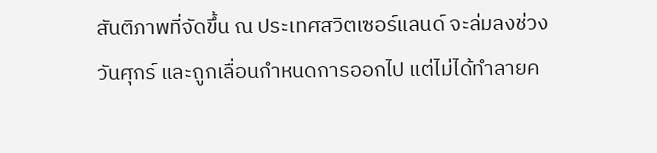สันติภาพที่จัดขึ้น ณ ประเทศสวิตเซอร์แลนด์ จะล่มลงช่วงวันศุกร์ และถูกเลื่อนกำหนดการออกไป แต่ไม่ได้ทำลายค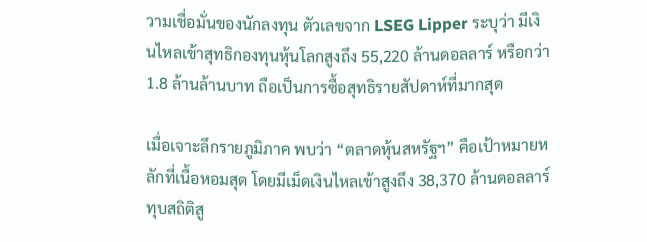วามเชื่อมั่นของนักลงทุน ตัวเลขจาก LSEG Lipper ระบุว่า มีเงินไหลเข้าสุทธิกองทุนหุ้นโลกสูงถึง 55,220 ล้านดอลลาร์ หรือกว่า 1.8 ล้านล้านบาท ถือเป็นการซื้อสุทธิรายสัปดาห์ที่มากสุด

เมื่อเจาะลึกรายภูมิภาค พบว่า “ตลาดหุ้นสหรัฐฯ” คือเป้าหมายหลักที่เนื้อหอมสุด โดยมีเม็ดเงินไหลเข้าสูงถึง 38,370 ล้านดอลลาร์ ทุบสถิติสู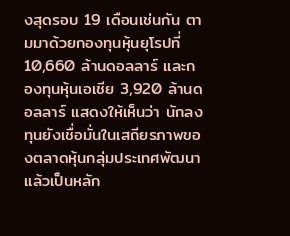งสุดรอบ 19 เดือนเช่นกัน ตามมาด้วยกองทุนหุ้นยุโรปที่ 10,660 ล้านดอลลาร์ และกองทุนหุ้นเอเชีย 3,920 ล้านดอลลาร์ แสดงให้เห็นว่า นักลงทุนยังเชื่อมั่นในเสถียรภาพของตลาดหุ้นกลุ่มประเทศพัฒนาแล้วเป็นหลัก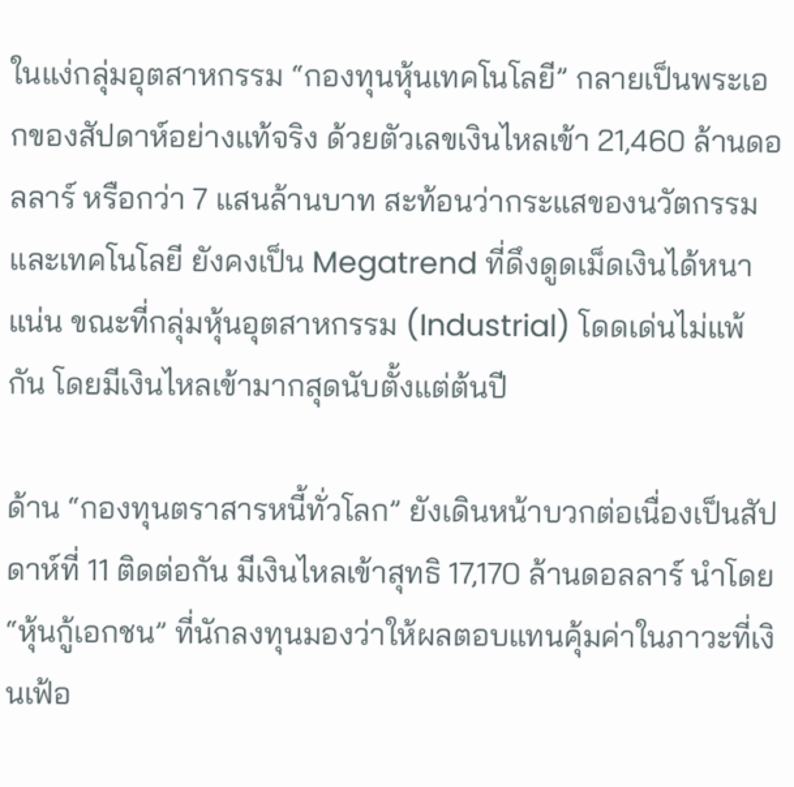ในแง่กลุ่มอุตสาหกรรม “กองทุนหุ้นเทคโนโลยี” กลายเป็นพระเอกของสัปดาห์อย่างแท้จริง ด้วยตัวเลขเงินไหลเข้า 21,460 ล้านดอลลาร์ หรือกว่า 7 แสนล้านบาท สะท้อนว่ากระแสของนวัตกรรมและเทคโนโลยี ยังคงเป็น Megatrend ที่ดึงดูดเม็ดเงินได้หนาแน่น ขณะที่กลุ่มหุ้นอุตสาหกรรม (Industrial) โดดเด่นไม่แพ้กัน โดยมีเงินไหลเข้ามากสุดนับตั้งแต่ต้นปี

ด้าน “กองทุนตราสารหนี้ทั่วโลก” ยังเดินหน้าบวกต่อเนื่องเป็นสัปดาห์ที่ 11 ติดต่อกัน มีเงินไหลเข้าสุทธิ 17,170 ล้านดอลลาร์ นำโดย “หุ้นกู้เอกชน” ที่นักลงทุนมองว่าให้ผลตอบแทนคุ้มค่าในภาวะที่เงินเฟ้อ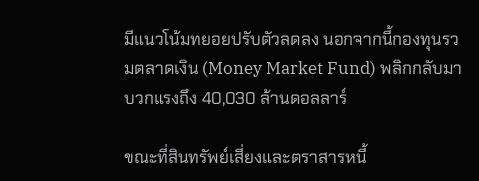มีแนวโน้มทยอยปรับตัวลดลง นอกจากนี้กองทุนรวมตลาดเงิน (Money Market Fund) พลิกกลับมาบวกแรงถึง 40,030 ล้านดอลลาร์

ขณะที่สินทรัพย์เสี่ยงและตราสารหนี้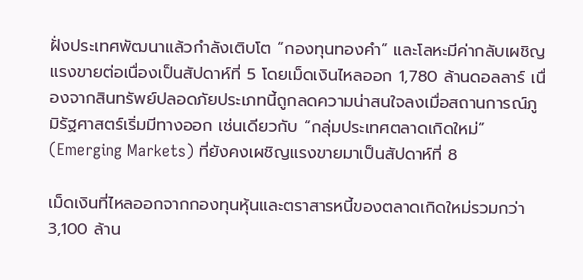ฝั่งประเทศพัฒนาแล้วกำลังเติบโต “กองทุนทองคำ” และโลหะมีค่ากลับเผชิญแรงขายต่อเนื่องเป็นสัปดาห์ที่ 5 โดยเม็ดเงินไหลออก 1,780 ล้านดอลลาร์ เนื่องจากสินทรัพย์ปลอดภัยประเภทนี้ถูกลดความน่าสนใจลงเมื่อสถานการณ์ภูมิรัฐศาสตร์เริ่มมีทางออก เช่นเดียวกับ “กลุ่มประเทศตลาดเกิดใหม่” (Emerging Markets) ที่ยังคงเผชิญแรงขายมาเป็นสัปดาห์ที่ 8

เม็ดเงินที่ไหลออกจากกองทุนหุ้นและตราสารหนี้ของตลาดเกิดใหม่รวมกว่า 3,100 ล้าน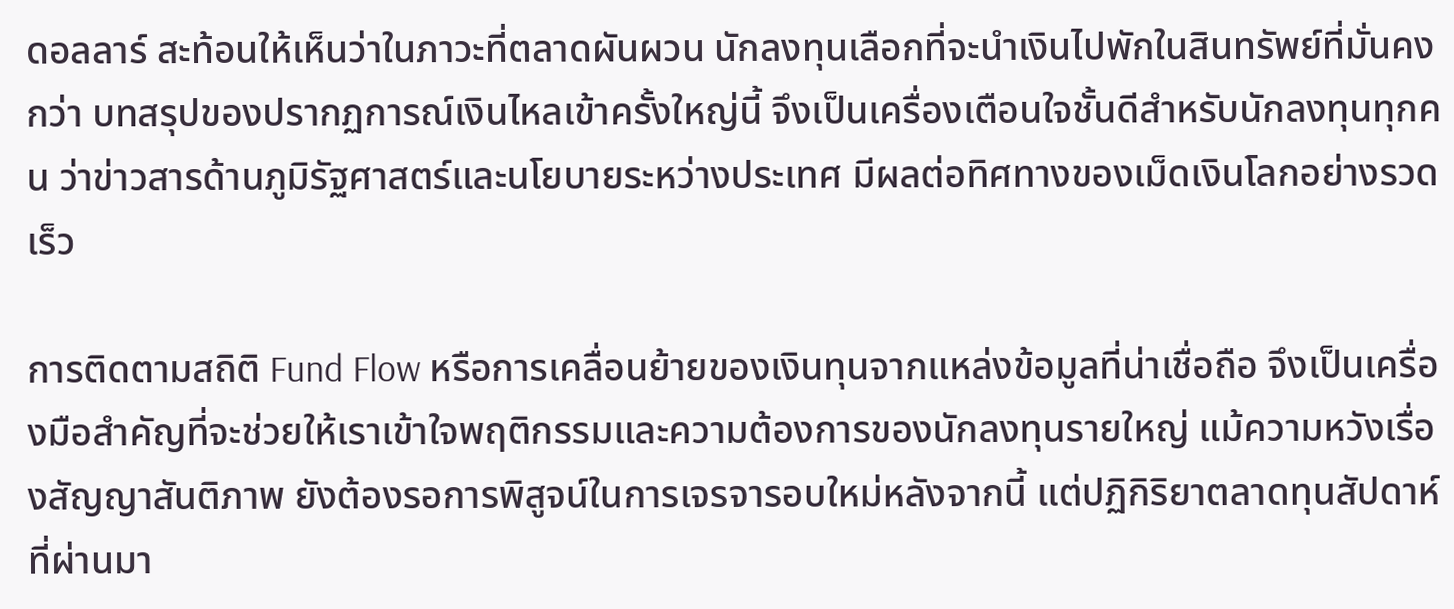ดอลลาร์ สะท้อนให้เห็นว่าในภาวะที่ตลาดผันผวน นักลงทุนเลือกที่จะนำเงินไปพักในสินทรัพย์ที่มั่นคงกว่า บทสรุปของปรากฏการณ์เงินไหลเข้าครั้งใหญ่นี้ จึงเป็นเครื่องเตือนใจชั้นดีสำหรับนักลงทุนทุกคน ว่าข่าวสารด้านภูมิรัฐศาสตร์และนโยบายระหว่างประเทศ มีผลต่อทิศทางของเม็ดเงินโลกอย่างรวดเร็ว

การติดตามสถิติ Fund Flow หรือการเคลื่อนย้ายของเงินทุนจากแหล่งข้อมูลที่น่าเชื่อถือ จึงเป็นเครื่องมือสำคัญที่จะช่วยให้เราเข้าใจพฤติกรรมและความต้องการของนักลงทุนรายใหญ่ แม้ความหวังเรื่องสัญญาสันติภาพ ยังต้องรอการพิสูจน์ในการเจรจารอบใหม่หลังจากนี้ แต่ปฏิกิริยาตลาดทุนสัปดาห์ที่ผ่านมา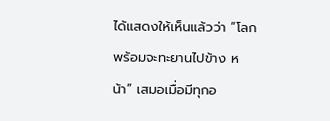ได้แสดงให้เห็นแล้วว่า “โลกพร้อมจะทะยานไปข้าง หน้า” เสมอเมื่อมีทุกอ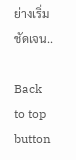ย่างเริ่มชัดเจน..

Back to top button